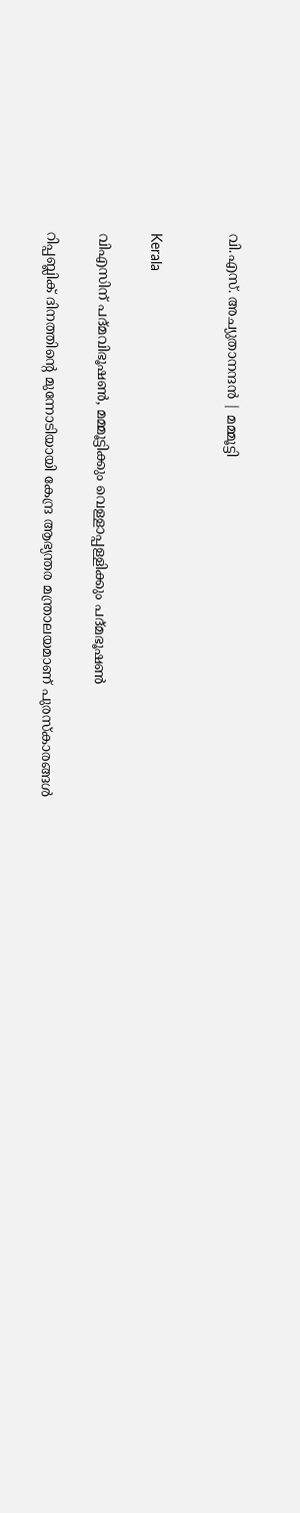വി.എസ്. അച്യുതാനന്ദൻ | മമ്മൂട്ടി


Kerala

വിഎസിന് പദ്മവിഭൂഷൺ, മമ്മൂട്ടിക്കും വെള്ളാപ്പള്ളിക്കും പദ്മഭൂഷൺ

റിപ്പബ്ലിക് ദിനത്തിന്‍റെ മുന്നോടിയായി കേന്ദ്ര ആഭ്യന്തര മന്ത്രാലയമാണ് പുരസ്കാരങ്ങൾ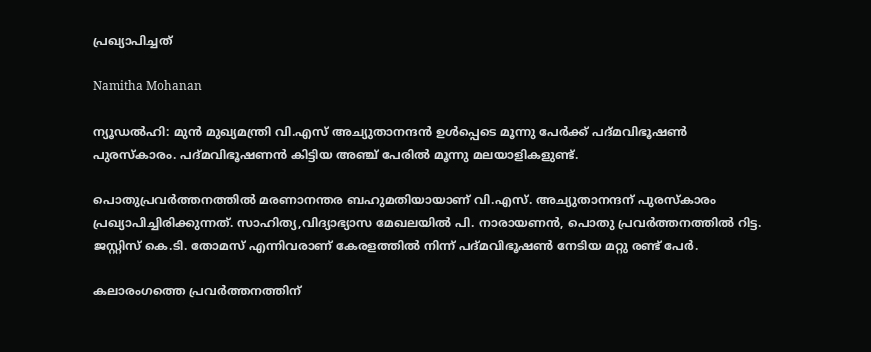പ്രഖ്യാപിച്ചത്

Namitha Mohanan

ന്യൂഡൽഹി: മുൻ മുഖ്യമന്ത്രി വി.എസ് അച്യുതാനന്ദൻ ഉൾപ്പെടെ മൂന്നു പേർക്ക് പദ്മവിഭൂഷൺ പുരസ്കാരം. പദ്മവിഭൂഷണൻ കിട്ടിയ അഞ്ച് പേരിൽ മൂന്നു മലയാളികളുണ്ട്.

പൊതുപ്രവർത്തനത്തിൽ മരണാനന്തര ബഹുമതിയായാണ് വി.എസ്. അച്യുതാനന്ദന് പുരസ്കാരം പ്രഖ്യാപിച്ചിരിക്കുന്നത്. സാഹിത്യ,വിദ്യാഭ്യാസ മേഖലയിൽ പി. നാരായണൻ, പൊതു പ്രവർത്തനത്തിൽ റിട്ട. ജസ്റ്റിസ് കെ.ടി. തോമസ് എന്നിവരാണ് കേരളത്തിൽ നിന്ന് പദ്മവിഭൂഷൺ നേടിയ മറ്റു രണ്ട് പേർ.

കലാരംഗത്തെ പ്രവർത്തനത്തിന്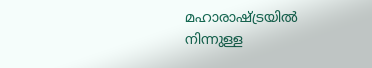മഹാരാഷ്ട്രയിൽ നിന്നുള്ള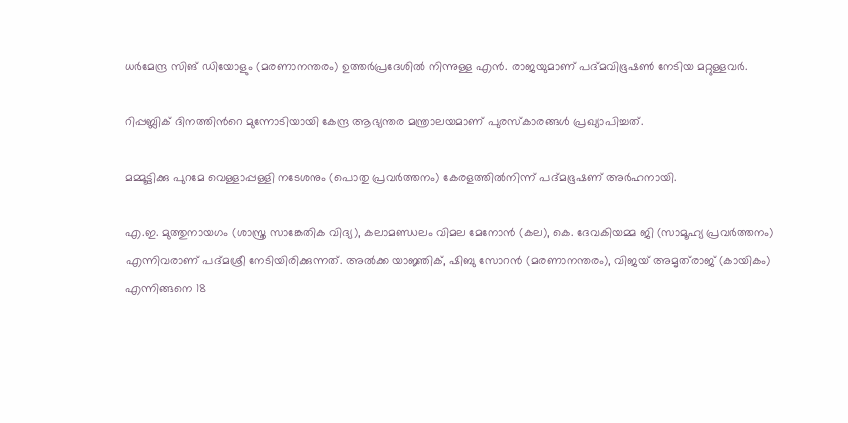ധർമേന്ദ്ര സിങ് ഡിയോളും (മരണാനന്തരം) ഉത്തർപ്രദേശിൽ നിന്നുള്ള എൻ. രാജയുമാണ് പദ്മവിഭൂഷൺ നേടിയ മറ്റുള്ളവർ.

റിപ്പബ്ലിക് ദിനത്തിന്‍റെ മുന്നോടിയായി കേന്ദ്ര ആഭ്യന്തര മന്ത്രാലയമാണ് പുരസ്കാരങ്ങൾ പ്രഖ്യാപിച്ചത്.

മമ്മൂട്ടിക്കു പുറമേ വെള്ളാപ്പള്ളി നടേശനും (പൊതു പ്രവർത്തനം) കേരളത്തിൽനിന്ന് പദ്മഭൂഷണ് അർഹനായി.

എ.ഇ. മുത്തുനായഗം (ശാസ്ത്ര സാങ്കേതിക വിദ്യ), കലാമണ്ഡലം വിമല മേനോൻ (കല), കെ. ദേവകിയമ്മ ജി (സാമൂഹ്യ പ്രവർത്തനം) എന്നിവരാണ് പദ്മശ്രീ നേടിയിരിക്കുന്നത്. അൽക്ക യാജ്ഞിക്, ഷിബു സോറൻ (മരണാനന്തരം), വിജയ് അമൃത്‌രാജ് (കായികം) എന്നിങ്ങനെ 18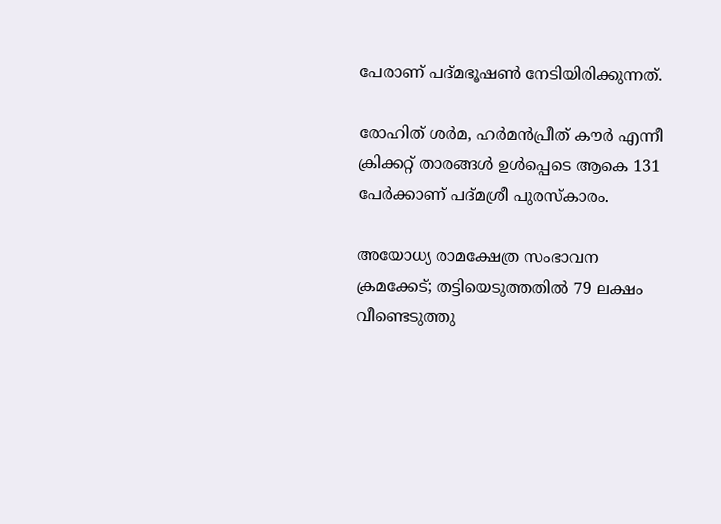പേരാണ് പദ്മഭൂഷൺ നേടിയിരിക്കുന്നത്.

രോഹിത് ശർമ, ഹർമൻപ്രീത് കൗർ എന്നീ ക്രിക്കറ്റ് താരങ്ങൾ ഉൾപ്പെടെ ആകെ 131 പേർക്കാണ് പദ്മശ്രീ പുരസ്കാരം.

അയോധ്യ രാമക്ഷേത്ര സംഭാവന ക്രമക്കേട്; തട്ടിയെടുത്തതില്‍ 79 ലക്ഷം വീണ്ടെടുത്തു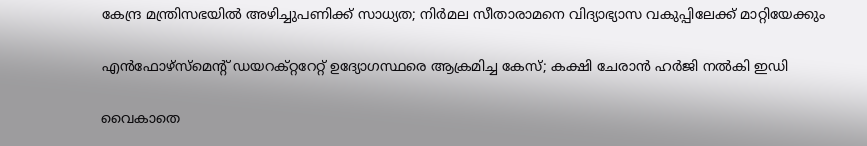കേന്ദ്ര മന്ത്രിസഭയില്‍ അഴിച്ചുപണിക്ക് സാധ്യത; നിര്‍മല സീതാരാമനെ വിദ്യാഭ്യാസ വകുപ്പിലേക്ക് മാറ്റിയേക്കും

എന്‍ഫോഴ്‌സ്‌മെന്റ് ഡയറക്റ്ററേറ്റ് ഉദ്യോഗസ്ഥരെ ആക്രമിച്ച കേസ്; കക്ഷി ചേരാന്‍ ഹര്‍ജി നല്‍കി ഇഡി

വൈകാതെ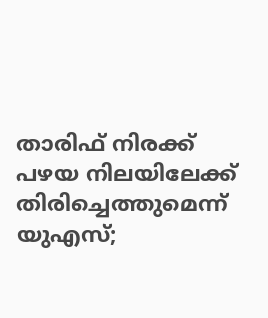താരിഫ് നിരക്ക് പഴയ നിലയിലേക്ക് തിരിച്ചെത്തുമെന്ന് യുഎസ്;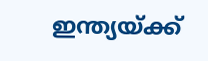ഇന്ത്യയ്ക്ക്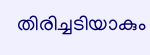തിരിച്ചടിയാകും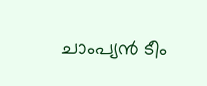ചാംപ്യൻ ടീം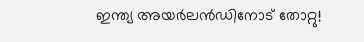ഇന്ത്യ അയർലൻഡിനോട് തോറ്റു!